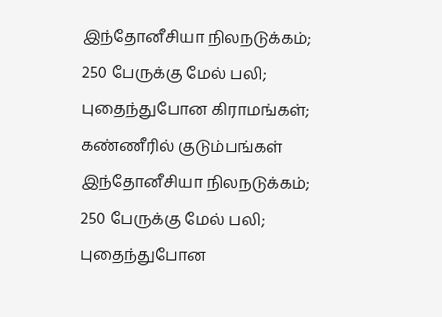இந்தோனீசியா நிலநடுக்கம்; 250 பேருக்கு மேல் பலி; புதைந்துபோன கிராமங்கள்; கண்ணீரில் குடும்பங்கள்
இந்தோனீசியா நிலநடுக்கம்; 250 பேருக்கு மேல் பலி; புதைந்துபோன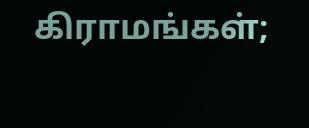கிராமங்கள்;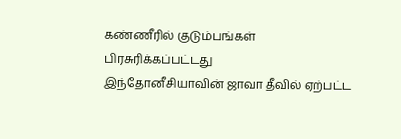கண்ணீரில் குடும்பங்கள்
பிரசுரிக்கப்பட்டது
இந்தோனீசியாவின் ஜாவா தீவில் ஏற்பட்ட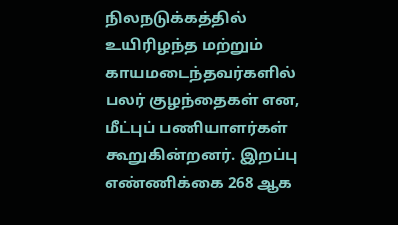நிலநடுக்கத்தில் உயிரிழந்த மற்றும் காயமடைந்தவர்களில் பலர் குழந்தைகள் என, மீட்புப் பணியாளர்கள் கூறுகின்றனர். இறப்பு எண்ணிக்கை 268 ஆக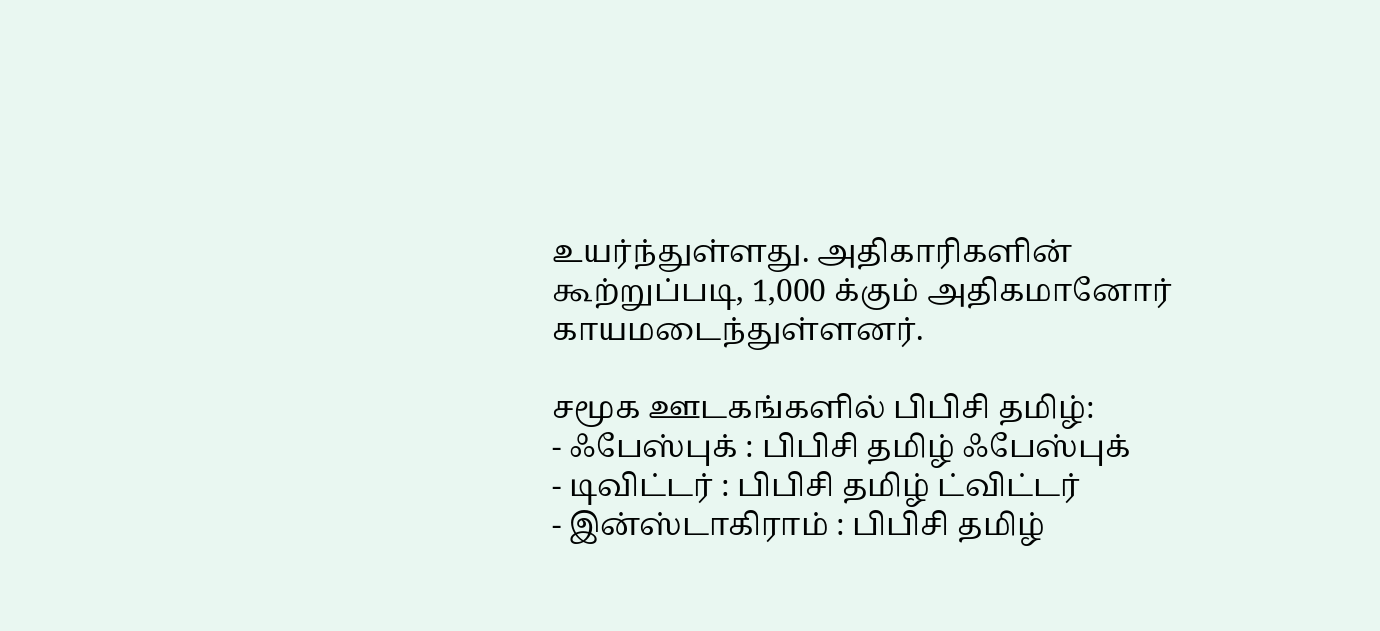உயர்ந்துள்ளது. அதிகாரிகளின் கூற்றுப்படி, 1,000 க்கும் அதிகமானோர் காயமடைந்துள்ளனர்.

சமூக ஊடகங்களில் பிபிசி தமிழ்:
- ஃபேஸ்புக் : பிபிசி தமிழ் ஃபேஸ்புக்
- டிவிட்டர் : பிபிசி தமிழ் ட்விட்டர்
- இன்ஸ்டாகிராம் : பிபிசி தமிழ்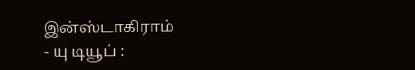இன்ஸ்டாகிராம்
- யு டியூப் :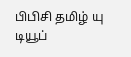பிபிசி தமிழ் யு டியூப்